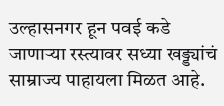उल्हासनगर हून पवई कडे जाणाऱ्या रस्त्यावर सध्या खड्ड्यांचं साम्राज्य पाहायला मिळत आहे.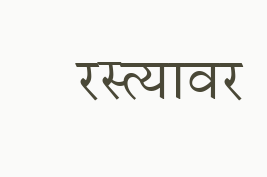रस्त्यावर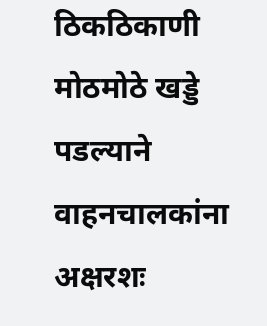ठिकठिकाणी मोठमोठे खड्डे पडल्याने वाहनचालकांना अक्षरशः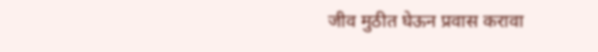जीव मुठीत घेऊन प्रवास करावा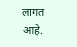लागत आहे.